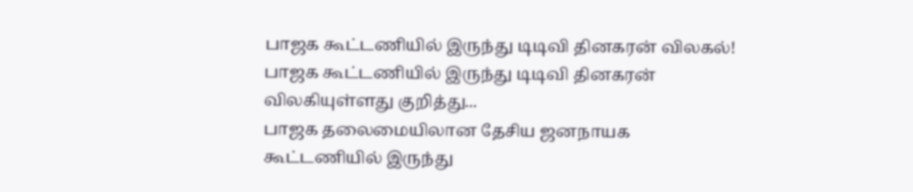பாஜக கூட்டணியில் இருந்து டிடிவி தினகரன் விலகல்!
பாஜக கூட்டணியில் இருந்து டிடிவி தினகரன் விலகியுள்ளது குறித்து...
பாஜக தலைமையிலான தேசிய ஜனநாயக கூட்டணியில் இருந்து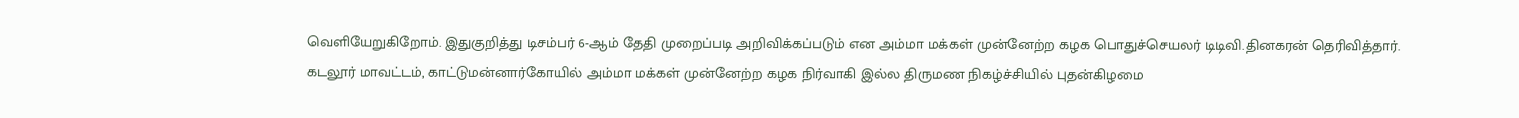வெளியேறுகிறோம். இதுகுறித்து டிசம்பர் 6-ஆம் தேதி முறைப்படி அறிவிக்கப்படும் என அம்மா மக்கள் முன்னேற்ற கழக பொதுச்செயலர் டிடிவி.தினகரன் தெரிவித்தார்.
கடலூர் மாவட்டம், காட்டுமன்னார்கோயில் அம்மா மக்கள் முன்னேற்ற கழக நிர்வாகி இல்ல திருமண நிகழ்ச்சியில் புதன்கிழமை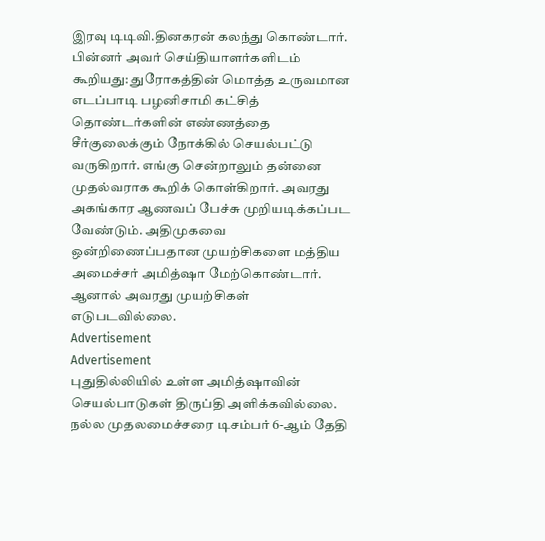இரவு டிடிவி.தினகரன் கலந்து கொண்டார்.
பின்னர் அவர் செய்தியாளர்களிடம் கூறியது: துரோகத்தின் மொத்த உருவமான எடப்பாடி பழனிசாமி கட்சித் தொண்டர்களின் எண்ணத்தை சீர்குலைக்கும் நோக்கில் செயல்பட்டு வருகிறார். எங்கு சென்றாலும் தன்னை முதல்வராக கூறிக் கொள்கிறார். அவரது அகங்கார ஆணவப் பேச்சு முறியடிக்கப்பட வேண்டும். அதிமுகவை ஒன்றிணைப்பதான முயற்சிகளை மத்திய அமைச்சர் அமித்ஷா மேற்கொண்டார். ஆனால் அவரது முயற்சிகள் எடுபடவில்லை.
Advertisement
Advertisement
புதுதில்லியில் உள்ள அமித்ஷாவின் செயல்பாடுகள் திருப்தி அளிக்கவில்லை. நல்ல முதலமைச்சரை டிசம்பர் 6-ஆம் தேதி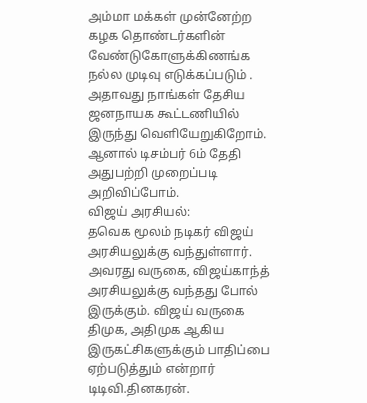அம்மா மக்கள் முன்னேற்ற கழக தொண்டர்களின் வேண்டுகோளுக்கிணங்க நல்ல முடிவு எடுக்கப்படும் . அதாவது நாங்கள் தேசிய ஜனநாயக கூட்டணியில் இருந்து வெளியேறுகிறோம். ஆனால் டிசம்பர் 6ம் தேதி அதுபற்றி முறைப்படி அறிவிப்போம்.
விஜய் அரசியல்:
தவெக மூலம் நடிகர் விஜய் அரசியலுக்கு வந்துள்ளார். அவரது வருகை, விஜய்காந்த் அரசியலுக்கு வந்தது போல் இருக்கும். விஜய் வருகை திமுக, அதிமுக ஆகிய இருகட்சிகளுக்கும் பாதிப்பை ஏற்படுத்தும் என்றார் டிடிவி.தினகரன்.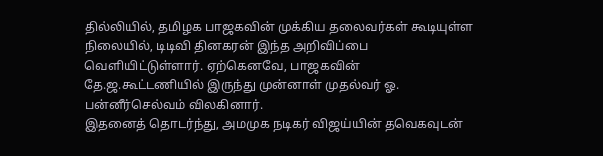தில்லியில், தமிழக பாஜகவின் முக்கிய தலைவர்கள் கூடியுள்ள நிலையில், டிடிவி தினகரன் இந்த அறிவிப்பை வெளியிட்டுள்ளார். ஏற்கெனவே, பாஜகவின் தே.ஜ.கூட்டணியில் இருந்து முன்னாள் முதல்வர் ஓ. பன்னீர்செல்வம் விலகினார்.
இதனைத் தொடர்ந்து, அமமுக நடிகர் விஜய்யின் தவெகவுடன்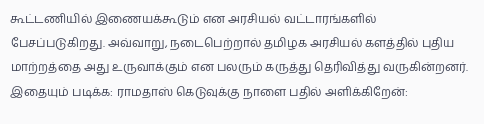கூட்டணியில் இணையக்கூடும் என அரசியல் வட்டாரங்களில் பேசப்படுகிறது. அவ்வாறு, நடைபெற்றால் தமிழக அரசியல் களத்தில் புதிய மாற்றத்தை அது உருவாக்கும் என பலரும் கருத்து தெரிவித்து வருகின்றனர்.
இதையும் படிக்க: ராமதாஸ் கெடுவுக்கு நாளை பதில் அளிக்கிறேன்: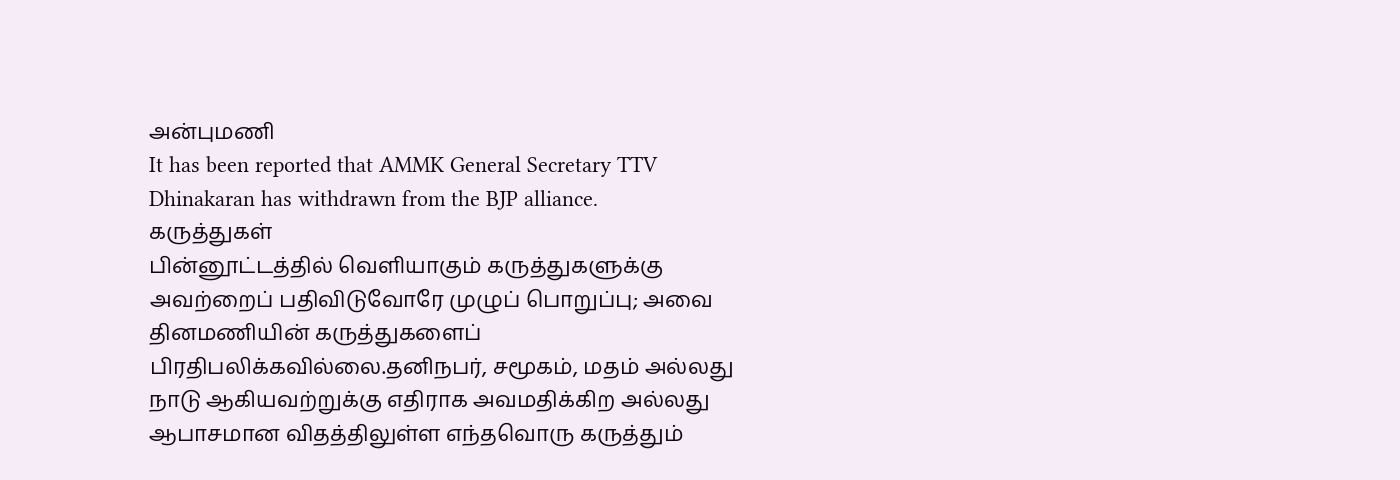அன்புமணி
It has been reported that AMMK General Secretary TTV Dhinakaran has withdrawn from the BJP alliance.
கருத்துகள்
பின்னூட்டத்தில் வெளியாகும் கருத்துகளுக்கு அவற்றைப் பதிவிடுவோரே முழுப் பொறுப்பு; அவை தினமணியின் கருத்துகளைப் பிரதிபலிக்கவில்லை.தனிநபர், சமூகம், மதம் அல்லது நாடு ஆகியவற்றுக்கு எதிராக அவமதிக்கிற அல்லது ஆபாசமான விதத்திலுள்ள எந்தவொரு கருத்தும்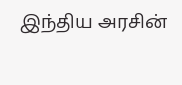இந்திய அரசின்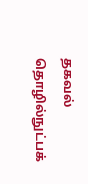தகவல் தொழில்நுட்பக்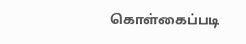கொள்கைப்படி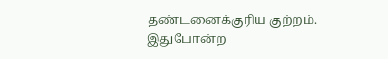தண்டனைக்குரிய குற்றம். இதுபோன்ற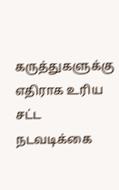கருத்துகளுக்கு எதிராக உரிய சட்ட நடவடிக்கை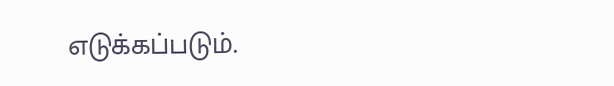எடுக்கப்படும்.